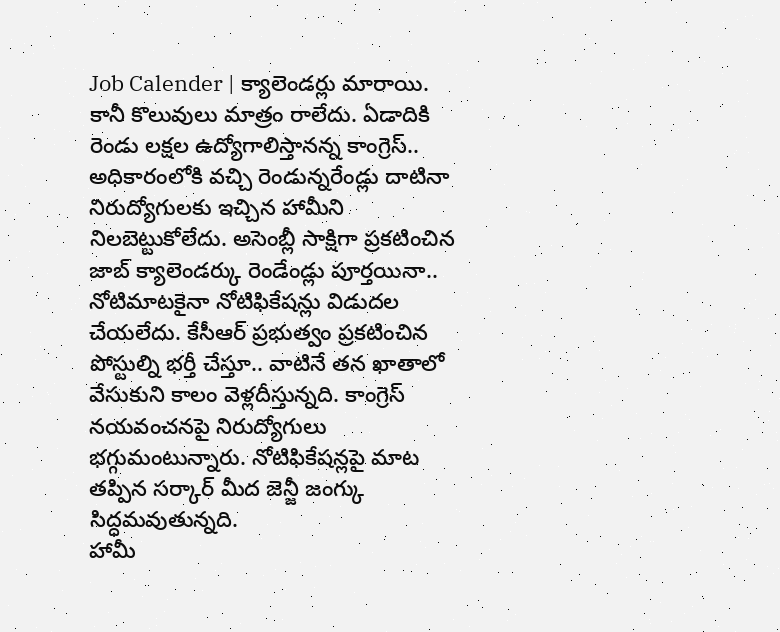Job Calender | క్యాలెండర్లు మారాయి. కానీ కొలువులు మాత్రం రాలేదు. ఏడాదికి రెండు లక్షల ఉద్యోగాలిస్తానన్న కాంగ్రెస్.. అధికారంలోకి వచ్చి రెండున్నరేండ్లు దాటినా నిరుద్యోగులకు ఇచ్చిన హామీని నిలబెట్టుకోలేదు. అసెంబ్లీ సాక్షిగా ప్రకటించిన జాబ్ క్యాలెండర్కు రెండేండ్లు పూర్తయినా.. నోటిమాటకైనా నోటిఫికేషన్లు విడుదల చేయలేదు. కేసీఆర్ ప్రభుత్వం ప్రకటించిన పోస్టుల్ని భర్తీ చేస్తూ.. వాటినే తన ఖాతాలో వేసుకుని కాలం వెళ్లదీస్తున్నది. కాంగ్రెస్ నయవంచనపై నిరుద్యోగులు భగ్గుమంటున్నారు. నోటిఫికేషన్లపై మాట తప్పిన సర్కార్ మీద జెన్జీ జంగ్కు సిద్ధమవుతున్నది.
హామీ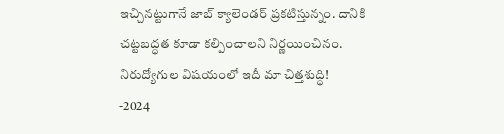ఇచ్చినట్టుగానే జాబ్ క్యాలెండర్ ప్రకటిస్తున్నం. దానికి చట్టబద్ధత కూడా కల్పించాలని నిర్ణయించినం. నిరుద్యోగుల విషయంలో ఇదీ మా చిత్తశుద్ధి!
-2024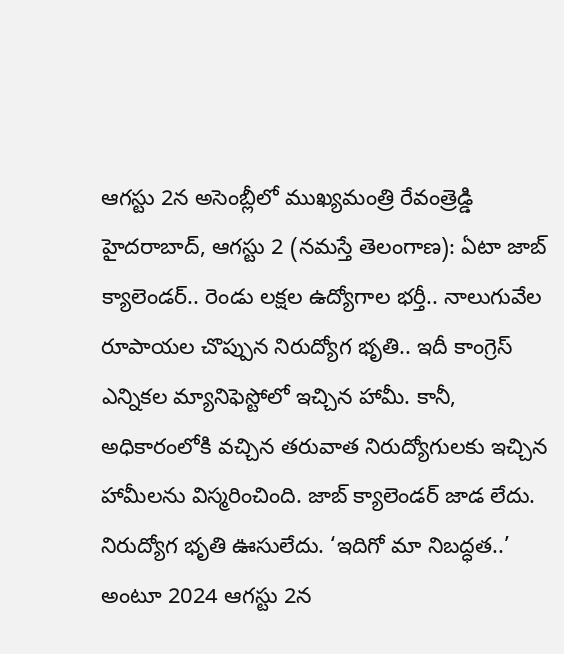ఆగస్టు 2న అసెంబ్లీలో ముఖ్యమంత్రి రేవంత్రెడ్డి
హైదరాబాద్, ఆగస్టు 2 (నమస్తే తెలంగాణ): ఏటా జాబ్ క్యాలెండర్.. రెండు లక్షల ఉద్యోగాల భర్తీ.. నాలుగువేల రూపాయల చొప్పున నిరుద్యోగ భృతి.. ఇదీ కాంగ్రెస్ ఎన్నికల మ్యానిఫెస్టోలో ఇచ్చిన హామీ. కానీ, అధికారంలోకి వచ్చిన తరువాత నిరుద్యోగులకు ఇచ్చిన హామీలను విస్మరించింది. జాబ్ క్యాలెండర్ జాడ లేదు. నిరుద్యోగ భృతి ఊసులేదు. ‘ఇదిగో మా నిబద్ధత..’ అంటూ 2024 ఆగస్టు 2న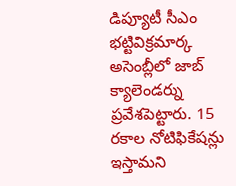డిప్యూటీ సీఎం భట్టివిక్రమార్క అసెంబ్లీలో జాబ్ క్యాలెండర్ను ప్రవేశపెట్టారు. 15 రకాల నోటిఫికేషన్లు ఇస్తామని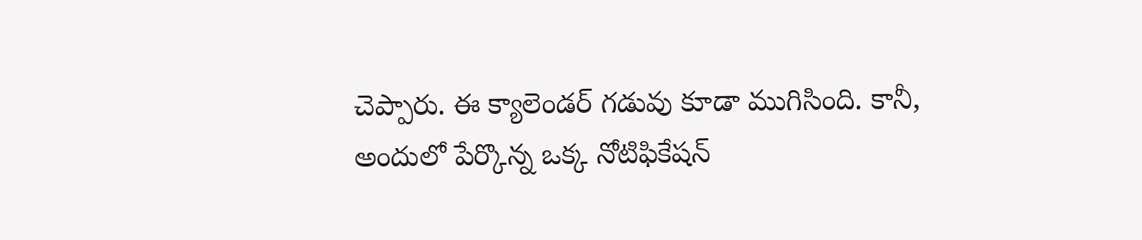చెప్పారు. ఈ క్యాలెండర్ గడువు కూడా ముగిసింది. కానీ, అందులో పేర్కొన్న ఒక్క నోటిఫికేషన్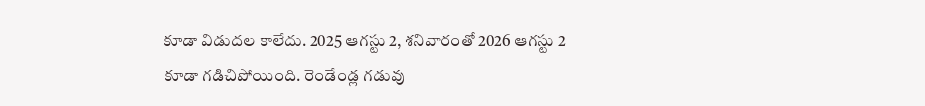కూడా విడుదల కాలేదు. 2025 ఆగస్టు 2, శనివారంతో 2026 ఆగస్టు 2 కూడా గడిచిపోయింది. రెండేండ్ల గడువు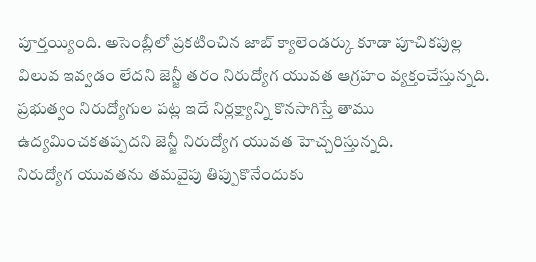పూర్తయ్యింది. అసెంబ్లీలో ప్రకటించిన జాబ్ క్యాలెండర్కు కూడా పూచికపుల్ల విలువ ఇవ్వడం లేదని జెన్జీ తరం నిరుద్యోగ యువత ఆగ్రహం వ్యక్తంచేస్తున్నది. ప్రభుత్వం నిరుద్యోగుల పట్ల ఇదే నిర్లక్ష్యాన్ని కొనసాగిస్తే తాము ఉద్యమించకతప్పదని జెన్జీ నిరుద్యోగ యువత హెచ్చరిస్తున్నది.
నిరుద్యోగ యువతను తమవైపు తిప్పుకొనేందుకు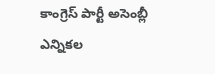కాంగ్రెస్ పార్టీ అసెంబ్లీ ఎన్నికల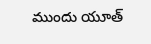ముందు యూత్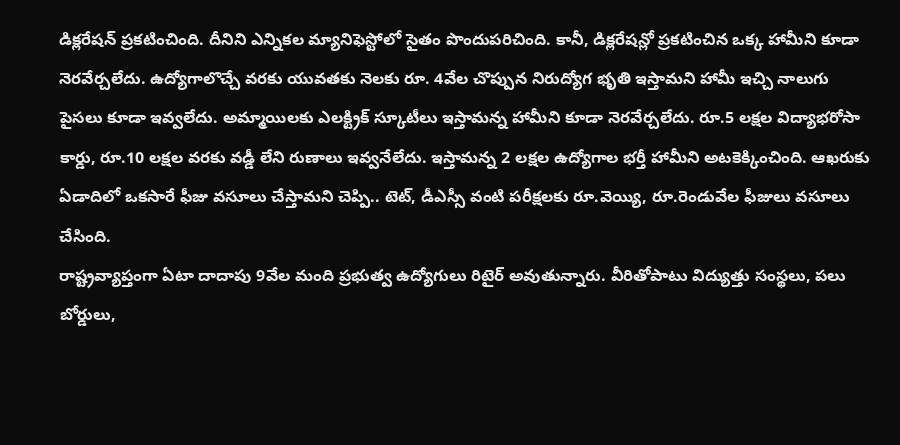డిక్లరేషన్ ప్రకటించింది. దీనిని ఎన్నికల మ్యానిఫెస్టోలో సైతం పొందుపరిచింది. కానీ, డిక్లరేషన్లో ప్రకటించిన ఒక్క హామీని కూడా నెరవేర్చలేదు. ఉద్యోగాలొచ్చే వరకు యువతకు నెలకు రూ. 4వేల చొప్పున నిరుద్యోగ భృతి ఇస్తామని హామీ ఇచ్చి నాలుగు పైసలు కూడా ఇవ్వలేదు. అమ్మాయిలకు ఎలక్ట్రిక్ స్కూటీలు ఇస్తామన్న హామీని కూడా నెరవేర్చలేదు. రూ.5 లక్షల విద్యాభరోసా కార్డు, రూ.10 లక్షల వరకు వడ్డీ లేని రుణాలు ఇవ్వనేలేదు. ఇస్తామన్న 2 లక్షల ఉద్యోగాల భర్తీ హామీని అటకెక్కించింది. ఆఖరుకు ఏడాదిలో ఒకసారే ఫీజు వసూలు చేస్తామని చెప్పి.. టెట్, డీఎస్సీ వంటి పరీక్షలకు రూ.వెయ్యి, రూ.రెండువేల ఫీజులు వసూలు చేసింది.
రాష్ట్రవ్యాప్తంగా ఏటా దాదాపు 9వేల మంది ప్రభుత్వ ఉద్యోగులు రిటైర్ అవుతున్నారు. వీరితోపాటు విద్యుత్తు సంస్థలు, పలు బోర్డులు,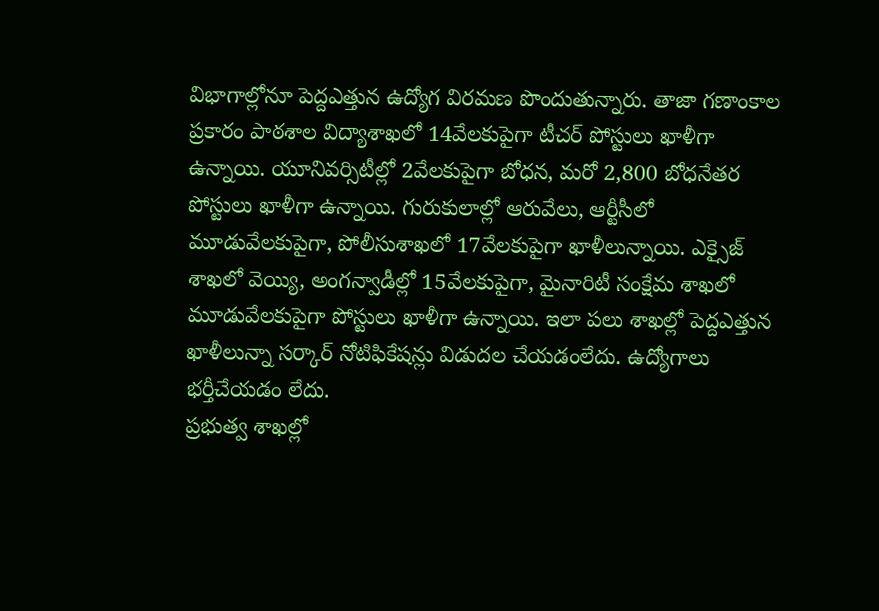విభాగాల్లోనూ పెద్దఎత్తున ఉద్యోగ విరమణ పొందుతున్నారు. తాజా గణాంకాల ప్రకారం పాఠశాల విద్యాశాఖలో 14వేలకుపైగా టీచర్ పోస్టులు ఖాళీగా ఉన్నాయి. యూనివర్సిటీల్లో 2వేలకుపైగా బోధన, మరో 2,800 బోధనేతర పోస్టులు ఖాళీగా ఉన్నాయి. గురుకులాల్లో ఆరువేలు, ఆర్టీసీలో మూడువేలకుపైగా, పోలీసుశాఖలో 17వేలకుపైగా ఖాళీలున్నాయి. ఎక్సైజ్ శాఖలో వెయ్యి, అంగన్వాడీల్లో 15వేలకుపైగా, మైనారిటీ సంక్షేమ శాఖలో మూడువేలకుపైగా పోస్టులు ఖాళీగా ఉన్నాయి. ఇలా పలు శాఖల్లో పెద్దఎత్తున ఖాళీలున్నా సర్కార్ నోటిఫికేషన్లు విడుదల చేయడంలేదు. ఉద్యోగాలు భర్తీచేయడం లేదు.
ప్రభుత్వ శాఖల్లో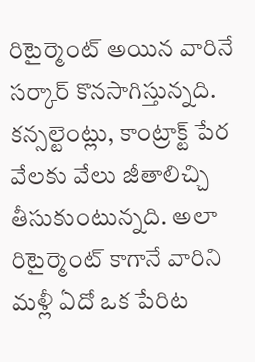రిటైర్మెంట్ అయిన వారినే సర్కార్ కొనసాగిస్తున్నది. కన్సల్టెంట్లు, కాంట్రాక్ట్ పేర వేలకు వేలు జీతాలిచ్చి తీసుకుంటున్నది. అలా రిటైర్మెంట్ కాగానే వారిని మళ్లీ ఏదో ఒక పేరిట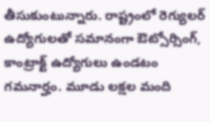తీసుకుంటున్నారు. రాష్ట్రంలో రెగ్యులర్ ఉద్యోగులతో సమానంగా ఔట్సోర్సింగ్, కాంట్రాక్ట్ ఉద్యోగులు ఉండటం గమనార్హం. మూడు లక్షల మంది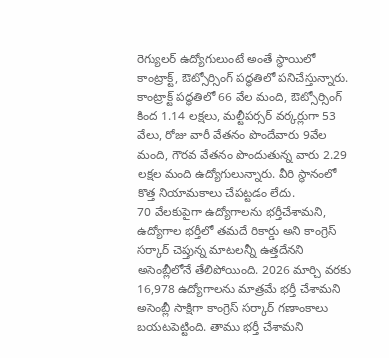రెగ్యులర్ ఉద్యోగులుంటే అంతే స్థాయిలో కాంట్రాక్ట్, ఔట్సోర్సింగ్ పద్ధతిలో పనిచేస్తున్నారు. కాంట్రాక్ట్ పద్ధతిలో 66 వేల మంది, ఔట్సోర్సింగ్ కింద 1.14 లక్షలు, మల్టీపర్సర్ వర్కర్లుగా 53 వేలు, రోజు వారీ వేతనం పొందేవారు 9వేల మంది, గౌరవ వేతనం పొందుతున్న వారు 2.29 లక్షల మంది ఉద్యోగులున్నారు. వీరి స్థానంలో కొత్త నియామకాలు చేపట్టడం లేదు.
70 వేలకుపైగా ఉద్యోగాలను భర్తీచేశామని, ఉద్యోగాల భర్తీలో తమదే రికార్డు అని కాంగ్రెస్ సర్కార్ చెప్తున్న మాటలన్నీ ఉత్తదేనని అసెంబ్లీలోనే తేలిపోయింది. 2026 మార్చి వరకు 16,978 ఉద్యోగాలను మాత్రమే భర్తీ చేశామని అసెంబ్లీ సాక్షిగా కాంగ్రెస్ సర్కార్ గణాంకాలు బయటపెట్టింది. తాము భర్తీ చేశామని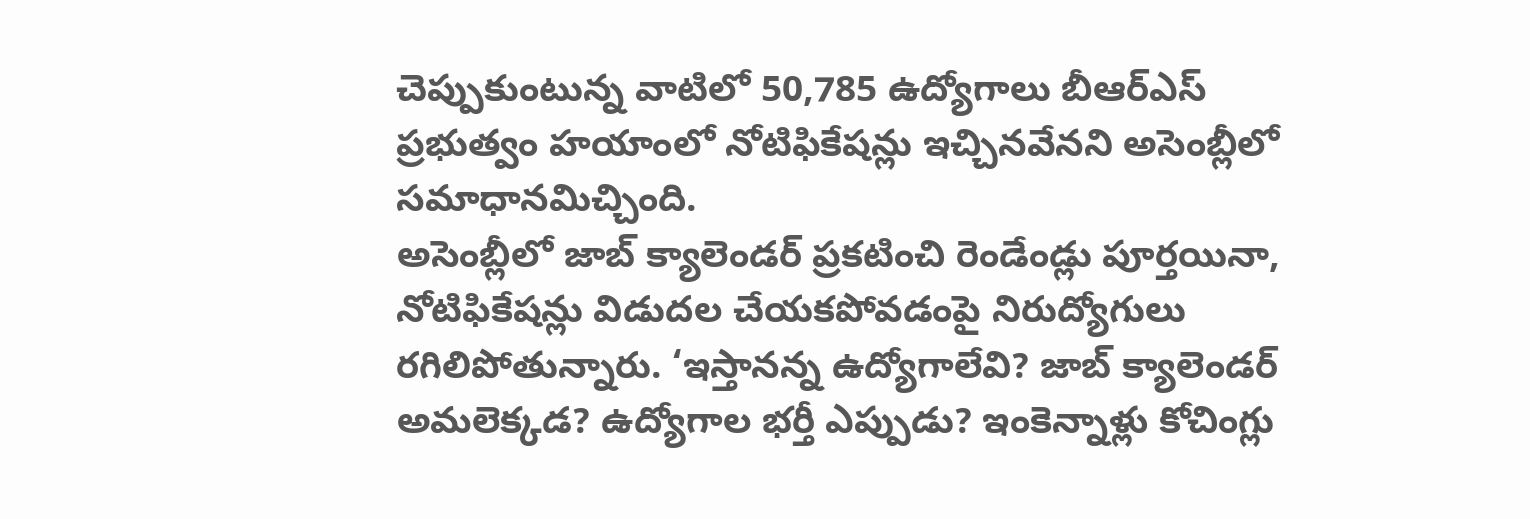చెప్పుకుంటున్న వాటిలో 50,785 ఉద్యోగాలు బీఆర్ఎస్ ప్రభుత్వం హయాంలో నోటిఫికేషన్లు ఇచ్చినవేనని అసెంబ్లీలో సమాధానమిచ్చింది.
అసెంబ్లీలో జాబ్ క్యాలెండర్ ప్రకటించి రెండేండ్లు పూర్తయినా, నోటిఫికేషన్లు విడుదల చేయకపోవడంపై నిరుద్యోగులు రగిలిపోతున్నారు. ‘ఇస్తానన్న ఉద్యోగాలేవి? జాబ్ క్యాలెండర్ అమలెక్కడ? ఉద్యోగాల భర్తీ ఎప్పుడు? ఇంకెన్నాళ్లు కోచింగ్లు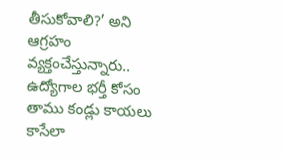తీసుకోవాలి?’ అని ఆగ్రహం వ్యక్తంచేస్తున్నారు.. ఉద్యోగాల భర్తీ కోసం తాము కండ్లు కాయలు కాసేలా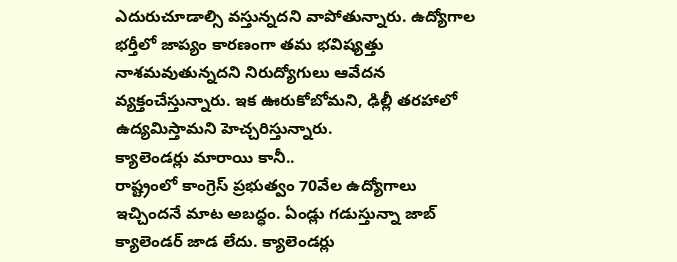ఎదురుచూడాల్సి వస్తున్నదని వాపోతున్నారు. ఉద్యోగాల భర్తీలో జాప్యం కారణంగా తమ భవిష్యత్తు నాశమవుతున్నదని నిరుద్యోగులు ఆవేదన వ్యక్తంచేస్తున్నారు. ఇక ఊరుకోబోమని, ఢిల్లీ తరహాలో ఉద్యమిస్తామని హెచ్చరిస్తున్నారు.
క్యాలెండర్లు మారాయి కానీ..
రాష్ట్రంలో కాంగ్రెస్ ప్రభుత్వం 70వేల ఉద్యోగాలు ఇచ్చిందనే మాట అబద్ధం. ఏండ్లు గడుస్తున్నా జాబ్ క్యాలెండర్ జాడ లేదు. క్యాలెండర్లు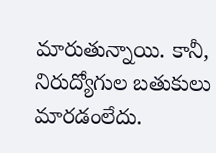మారుతున్నాయి. కానీ, నిరుద్యోగుల బతుకులు మారడంలేదు.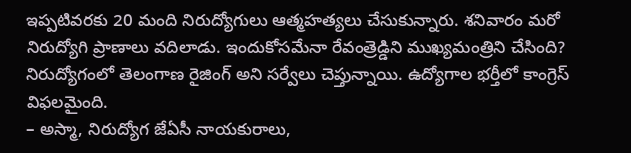ఇప్పటివరకు 20 మంది నిరుద్యోగులు ఆత్మహత్యలు చేసుకున్నారు. శనివారం మరో నిరుద్యోగి ప్రాణాలు వదిలాడు. ఇందుకోసమేనా రేవంత్రెడ్డిని ముఖ్యమంత్రిని చేసింది? నిరుద్యోగంలో తెలంగాణ రైజింగ్ అని సర్వేలు చెప్తున్నాయి. ఉద్యోగాల భర్తీలో కాంగ్రెస్ విఫలమైంది.
– అస్మా, నిరుద్యోగ జేఏసీ నాయకురాలు,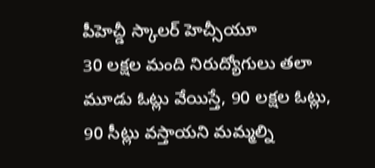పీహెచ్డీ స్కాలర్ హెచ్సీయూ
30 లక్షల మంది నిరుద్యోగులు తలా మూడు ఓట్లు వేయిస్తే, 90 లక్షల ఓట్లు, 90 సీట్లు వస్తాయని మమ్మల్ని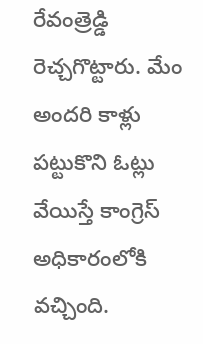రేవంత్రెడ్డి రెచ్చగొట్టారు. మేం అందరి కాళ్లు పట్టుకొని ఓట్లు వేయిస్తే కాంగ్రెస్ అధికారంలోకి వచ్చింది.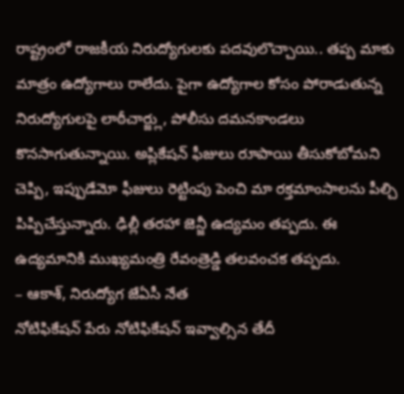రాష్ట్రంలో రాజకీయ నిరుద్యోగులకు పదవులొచ్చాయి.. తప్ప మాకు మాత్రం ఉద్యోగాలు రాలేదు. పైగా ఉద్యోగాల కోసం పోరాడుతున్న నిరుద్యోగులపై లాఠీచార్జ్లు, పోలీసు దమనకాండలు కొనసాగుతున్నాయి. అప్లికేషన్ ఫీజులు రూపాయి తీసుకోబోమని చెప్పి, ఇప్పుడేమో ఫీజులు రెట్టింపు పెంచి మా రక్తమాంసాలను పీల్చి పిప్పిచేస్తున్నారు. ఢిల్లీ తరహా జెన్జీ ఉద్యమం తప్పదు. ఈ ఉద్యమానికి ముఖ్యమంత్రి రేవంత్రెడ్డి తలవంచక తప్పదు.
– ఆకాశ్, నిరుద్యోగ జేఏసీ నేత
నోటిఫికేషన్ పేరు నోటిఫికేషన్ ఇవ్వాల్సిన తేదీ